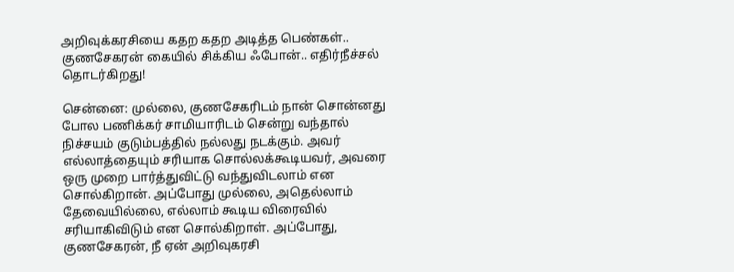அறிவுக்கரசியை கதற கதற அடித்த பெண்கள்.. குணசேகரன் கையில் சிக்கிய ஃபோன்.. எதிர்நீச்சல் தொடர்கிறது!

சென்னை: முல்லை, குணசேகரிடம் நான் சொன்னது போல பணிக்கர் சாமியாரிடம் சென்று வந்தால் நிச்சயம் குடும்பத்தில் நல்லது நடக்கும். அவர் எல்லாத்தையும் சரியாக சொல்லக்கூடியவர், அவரை ஒரு முறை பார்த்துவிட்டு வந்துவிடலாம் என சொல்கிறான். அப்போது முல்லை, அதெல்லாம் தேவையில்லை, எல்லாம் கூடிய விரைவில் சரியாகிவிடும் என சொல்கிறாள். அப்போது, குணசேகரன், நீ ஏன் அறிவுகரசி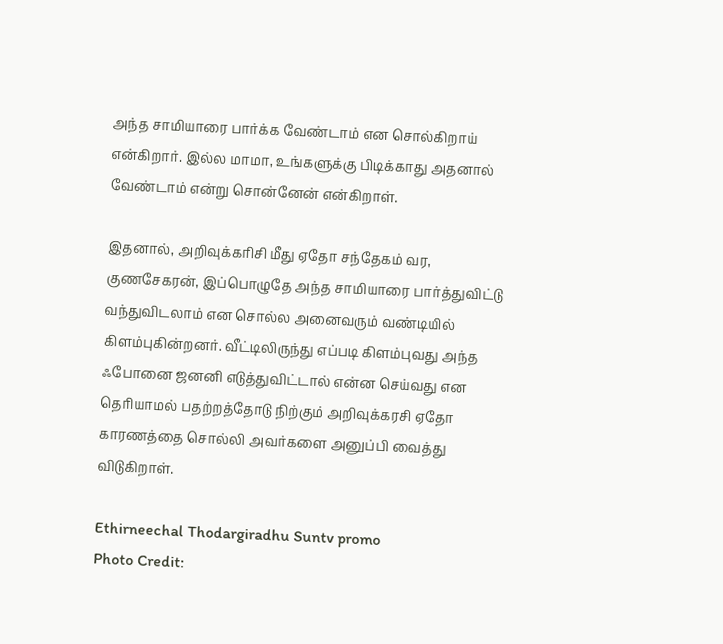அந்த சாமியாரை பார்க்க வேண்டாம் என சொல்கிறாய் என்கிறார். இல்ல மாமா, உங்களுக்கு பிடிக்காது அதனால் வேண்டாம் என்று சொன்னேன் என்கிறாள்.

இதனால், அறிவுக்கரிசி மீது ஏதோ சந்தேகம் வர, குணசேகரன், இப்பொழுதே அந்த சாமியாரை பார்த்துவிட்டு வந்துவிடலாம் என சொல்ல அனைவரும் வண்டியில் கிளம்புகின்றனர். வீட்டிலிருந்து எப்படி கிளம்புவது அந்த ஃபோனை ஜனனி எடுத்துவிட்டால் என்ன செய்வது என தெரியாமல் பதற்றத்தோடு நிற்கும் அறிவுக்கரசி ஏதோ காரணத்தை சொல்லி அவர்களை அனுப்பி வைத்து விடுகிறாள்.

Ethirneechal Thodargiradhu Suntv promo
Photo Credit: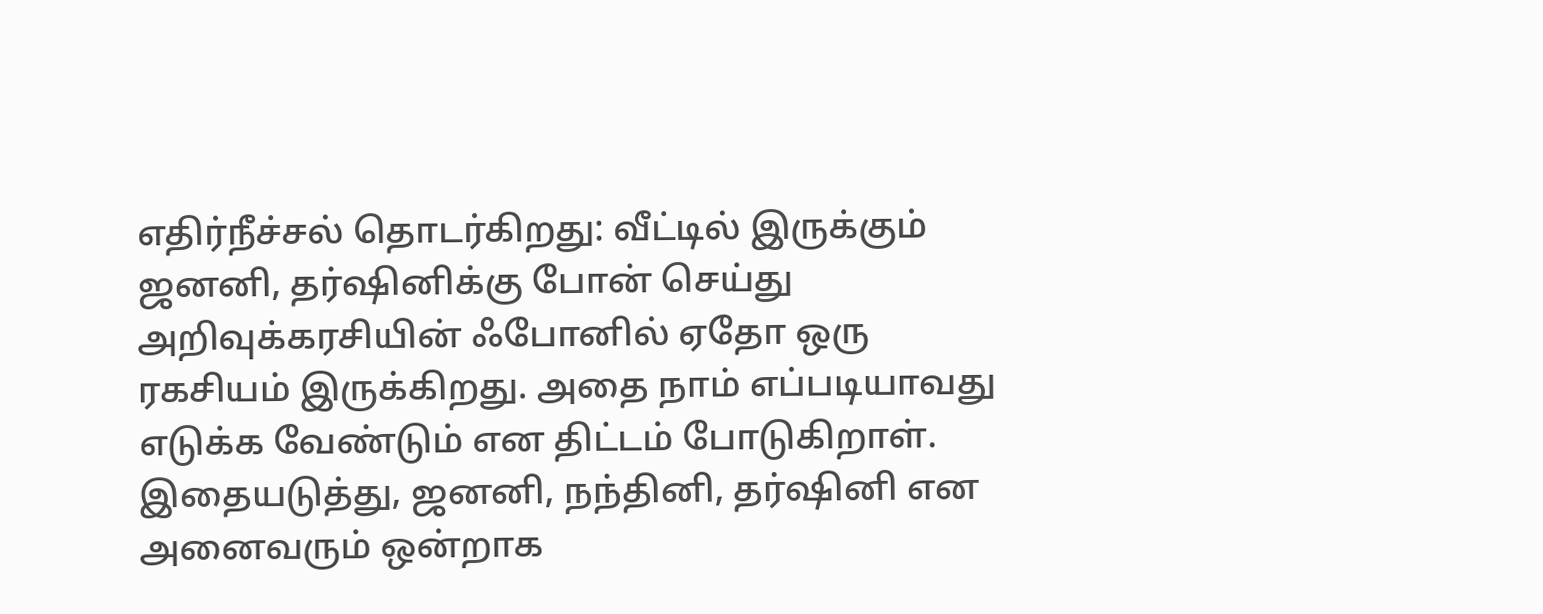எதிர்நீச்சல் தொடர்கிறது: வீட்டில் இருக்கும் ஜனனி, தர்ஷினிக்கு போன் செய்து அறிவுக்கரசியின் ஃபோனில் ஏதோ ஒரு ரகசியம் இருக்கிறது. அதை நாம் எப்படியாவது எடுக்க வேண்டும் என திட்டம் போடுகிறாள். இதையடுத்து, ஜனனி, நந்தினி, தர்ஷினி என அனைவரும் ஒன்றாக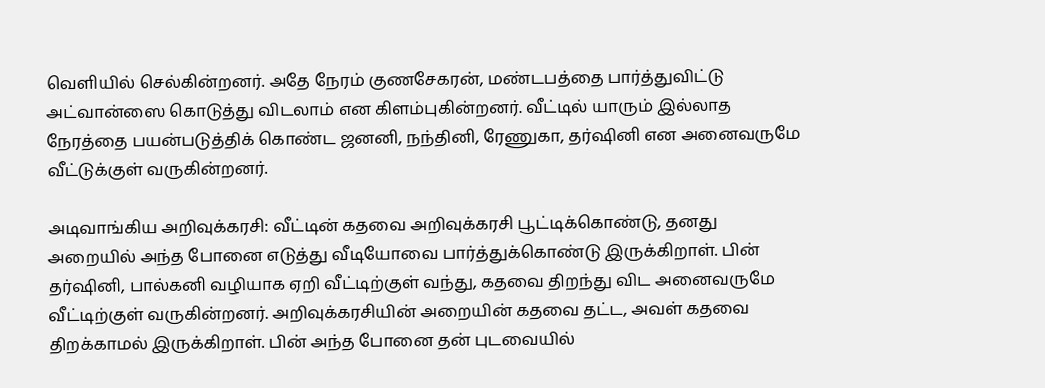வெளியில் செல்கின்றனர். அதே நேரம் குணசேகரன், மண்டபத்தை பார்த்துவிட்டு அட்வான்ஸை கொடுத்து விடலாம் என கிளம்புகின்றனர். வீட்டில் யாரும் இல்லாத நேரத்தை பயன்படுத்திக் கொண்ட ஜனனி, நந்தினி, ரேணுகா, தர்ஷினி என அனைவருமே வீட்டுக்குள் வருகின்றனர்.

அடிவாங்கிய அறிவுக்கரசி: வீட்டின் கதவை அறிவுக்கரசி பூட்டிக்கொண்டு, தனது அறையில் அந்த போனை எடுத்து வீடியோவை பார்த்துக்கொண்டு இருக்கிறாள். பின் தர்ஷினி, பால்கனி வழியாக ஏறி வீட்டிற்குள் வந்து, கதவை திறந்து விட அனைவருமே வீட்டிற்குள் வருகின்றனர். அறிவுக்கரசியின் அறையின் கதவை தட்ட, அவள் கதவை திறக்காமல் இருக்கிறாள். பின் அந்த போனை தன் புடவையில்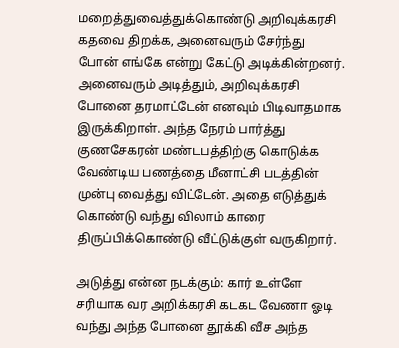மறைத்துவைத்துக்கொண்டு அறிவுக்கரசி கதவை திறக்க, அனைவரும் சேர்ந்து போன் எங்கே என்று கேட்டு அடிக்கின்றனர். அனைவரும் அடித்தும், அறிவுக்கரசி போனை தரமாட்டேன் எனவும் பிடிவாதமாக இருக்கிறாள். அந்த நேரம் பார்த்து குணசேகரன் மண்டபத்திற்கு கொடுக்க வேண்டிய பணத்தை மீனாட்சி படத்தின் முன்பு வைத்து விட்டேன். அதை எடுத்துக் கொண்டு வந்து விலாம் காரை திருப்பிக்கொண்டு வீட்டுக்குள் வருகிறார்.

அடுத்து என்ன நடக்கும்: கார் உள்ளே சரியாக வர அறிக்கரசி கடகட வேணா ஓடி வந்து அந்த போனை தூக்கி வீச அந்த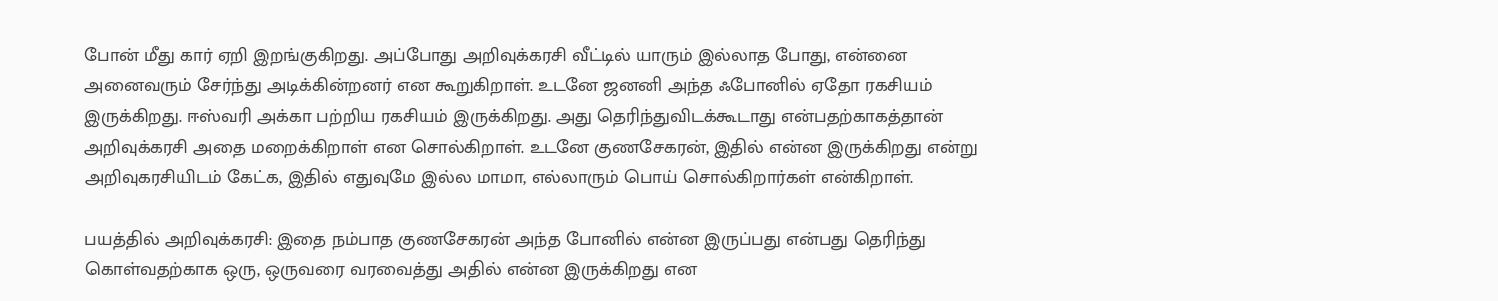போன் மீது கார் ஏறி இறங்குகிறது. அப்போது அறிவுக்கரசி வீட்டில் யாரும் இல்லாத போது, என்னை அனைவரும் சேர்ந்து அடிக்கின்றனர் என கூறுகிறாள். உடனே ஜனனி அந்த ஃபோனில் ஏதோ ரகசியம் இருக்கிறது. ஈஸ்வரி அக்கா பற்றிய ரகசியம் இருக்கிறது. அது தெரிந்துவிடக்கூடாது என்பதற்காகத்தான் அறிவுக்கரசி அதை மறைக்கிறாள் என சொல்கிறாள். உடனே குணசேகரன், இதில் என்ன இருக்கிறது என்று அறிவுகரசியிடம் கேட்க, இதில் எதுவுமே இல்ல மாமா, எல்லாரும் பொய் சொல்கிறார்கள் என்கிறாள்.

பயத்தில் அறிவுக்கரசி: இதை நம்பாத குணசேகரன் அந்த போனில் என்ன இருப்பது என்பது தெரிந்து கொள்வதற்காக ஒரு, ஒருவரை வரவைத்து அதில் என்ன இருக்கிறது என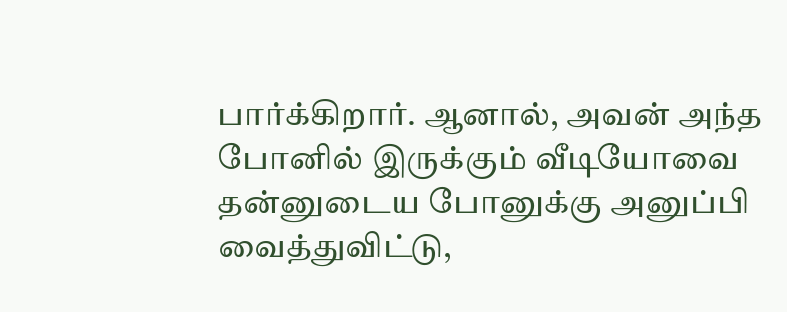பார்க்கிறார். ஆனால், அவன் அந்த போனில் இருக்கும் வீடியோவை தன்னுடைய போனுக்கு அனுப்பி வைத்துவிட்டு,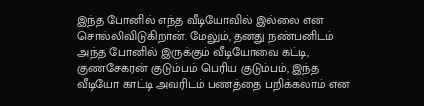இந்த போனில் எந்த வீடியோவில் இல்லை என சொல்லிவிடுகிறான். மேலும், தனது நண்பனிடம் அந்த போனில் இருக்கும் வீடியோவை கட்டி, குணசேகரன் குடும்பம் பெரிய குடும்பம், இந்த வீடியோ காட்டி அவரிடம் பணத்தை பறிக்கலாம் என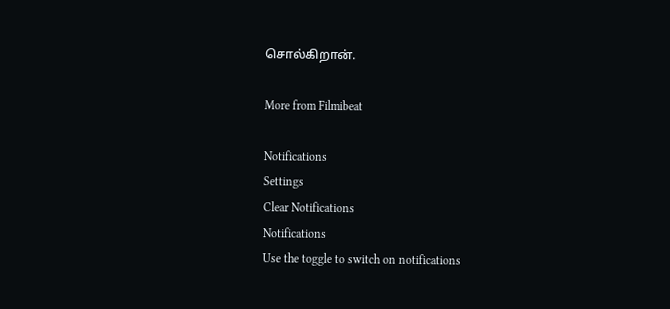சொல்கிறான்.

More from Filmibeat

Notifications
Settings
Clear Notifications
Notifications
Use the toggle to switch on notifications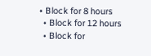• Block for 8 hours
  • Block for 12 hours
  • Block for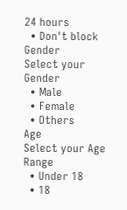24 hours
  • Don't block
Gender
Select your Gender
  • Male
  • Female
  • Others
Age
Select your Age Range
  • Under 18
  • 18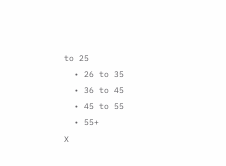to 25
  • 26 to 35
  • 36 to 45
  • 45 to 55
  • 55+
X